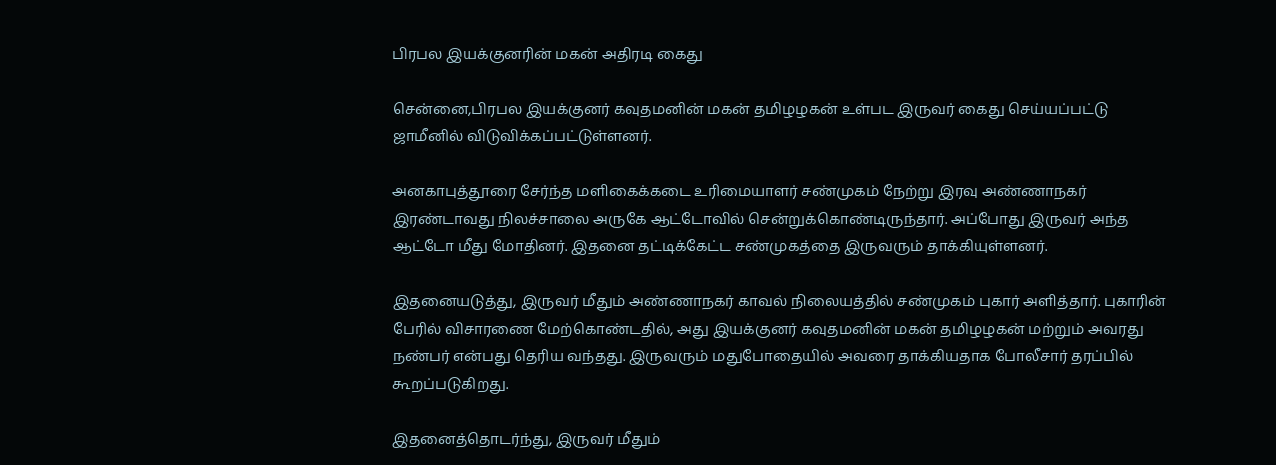பிரபல இயக்குனரின் மகன் அதிரடி கைது

சென்னை,பிரபல இயக்குனர் கவுதமனின் மகன் தமிழழகன் உள்பட இருவர் கைது செய்யப்பட்டு ஜாமீனில் விடுவிக்கப்பட்டுள்ளனர்.

அனகாபுத்தூரை சேர்ந்த மளிகைக்கடை உரிமையாளர் சண்முகம் நேற்று இரவு அண்ணாநகர் இரண்டாவது நிலச்சாலை அருகே ஆட்டோவில் சென்றுக்கொண்டிருந்தார். அப்போது இருவர் அந்த ஆட்டோ மீது மோதினர். இதனை தட்டிக்கேட்ட சண்முகத்தை இருவரும் தாக்கியுள்ளனர்.

இதனையடுத்து, இருவர் மீதும் அண்ணாநகர் காவல் நிலையத்தில் சண்முகம் புகார் அளித்தார். புகாரின் பேரில் விசாரணை மேற்கொண்டதில், அது இயக்குனர் கவுதமனின் மகன் தமிழழகன் மற்றும் அவரது நண்பர் என்பது தெரிய வந்தது. இருவரும் மதுபோதையில் அவரை தாக்கியதாக போலீசார் தரப்பில் கூறப்படுகிறது.

இதனைத்தொடர்ந்து, இருவர் மீதும்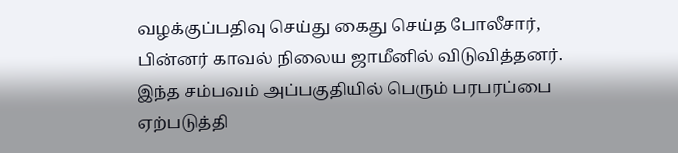வழக்குப்பதிவு செய்து கைது செய்த போலீசார், பின்னர் காவல் நிலைய ஜாமீனில் விடுவித்தனர். இந்த சம்பவம் அப்பகுதியில் பெரும் பரபரப்பை ஏற்படுத்தி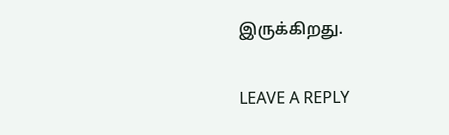இருக்கிறது.

LEAVE A REPLY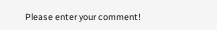Please enter your comment!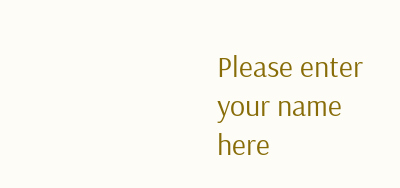Please enter your name here